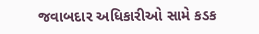જવાબદાર અધિકારીઓ સામે કડક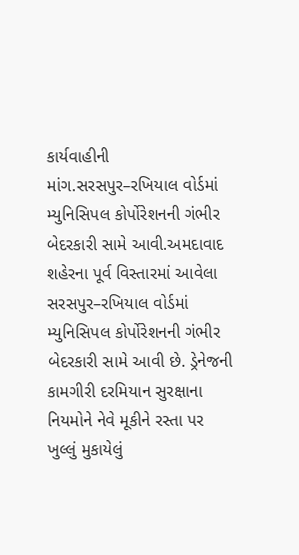કાર્યવાહીની માંગ.સરસપુર–રખિયાલ વોર્ડમાં મ્યુનિસિપલ કોર્પોરેશનની ગંભીર બેદરકારી સામે આવી.અમદાવાદ શહેરના પૂર્વ વિસ્તારમાં આવેલા સરસપુર–રખિયાલ વોર્ડમાં મ્યુનિસિપલ કોર્પોરેશનની ગંભીર બેદરકારી સામે આવી છે. ડ્રેનેજની કામગીરી દરમિયાન સુરક્ષાના નિયમોને નેવે મૂકીને રસ્તા પર ખુલ્લું મુકાયેલું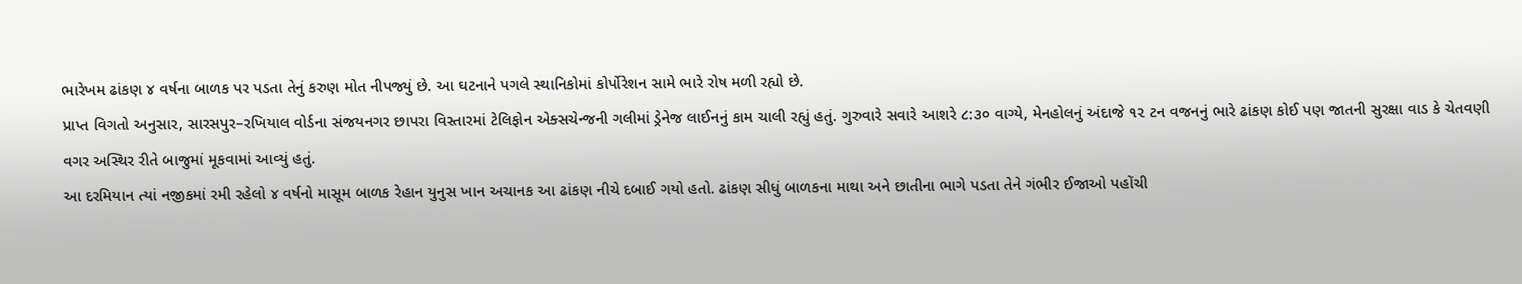ભારેખમ ઢાંકણ ૪ વર્ષના બાળક પર પડતા તેનું કરુણ મોત નીપજ્યું છે. આ ઘટનાને પગલે સ્થાનિકોમાં કોર્પોરેશન સામે ભારે રોષ મળી રહ્યો છે.
પ્રાપ્ત વિગતો અનુસાર, સારસપુર–રખિયાલ વોર્ડના સંજયનગર છાપરા વિસ્તારમાં ટેલિફોન એક્સચેન્જની ગલીમાં ડ્રેનેજ લાઈનનું કામ ચાલી રહ્યું હતું. ગુરુવારે સવારે આશરે ૮:૩૦ વાગ્યે, મેનહોલનું અંદાજે ૧૨ ટન વજનનું ભારે ઢાંકણ કોઈ પણ જાતની સુરક્ષા વાડ કે ચેતવણી વગર અસ્થિર રીતે બાજુમાં મૂકવામાં આવ્યું હતું.
આ દરમિયાન ત્યાં નજીકમાં રમી રહેલો ૪ વર્ષનો માસૂમ બાળક રેહાન યુનુસ ખાન અચાનક આ ઢાંકણ નીચે દબાઈ ગયો હતો. ઢાંકણ સીધું બાળકના માથા અને છાતીના ભાગે પડતા તેને ગંભીર ઈજાઓ પહોંચી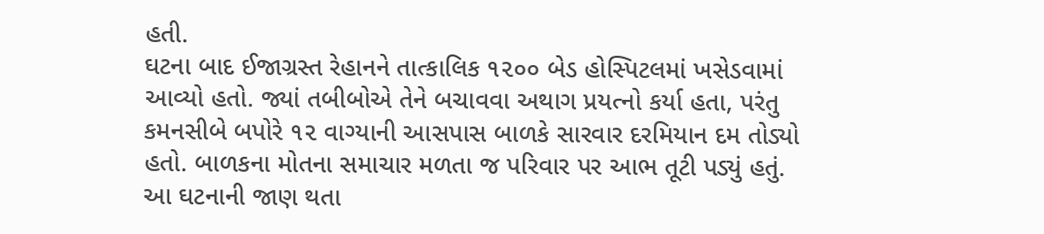હતી.
ઘટના બાદ ઈજાગ્રસ્ત રેહાનને તાત્કાલિક ૧૨૦૦ બેડ હોસ્પિટલમાં ખસેડવામાં આવ્યો હતો. જ્યાં તબીબોએ તેને બચાવવા અથાગ પ્રયત્નો કર્યા હતા, પરંતુ કમનસીબે બપોરે ૧૨ વાગ્યાની આસપાસ બાળકે સારવાર દરમિયાન દમ તોડ્યો હતો. બાળકના મોતના સમાચાર મળતા જ પરિવાર પર આભ તૂટી પડ્યું હતું.
આ ઘટનાની જાણ થતા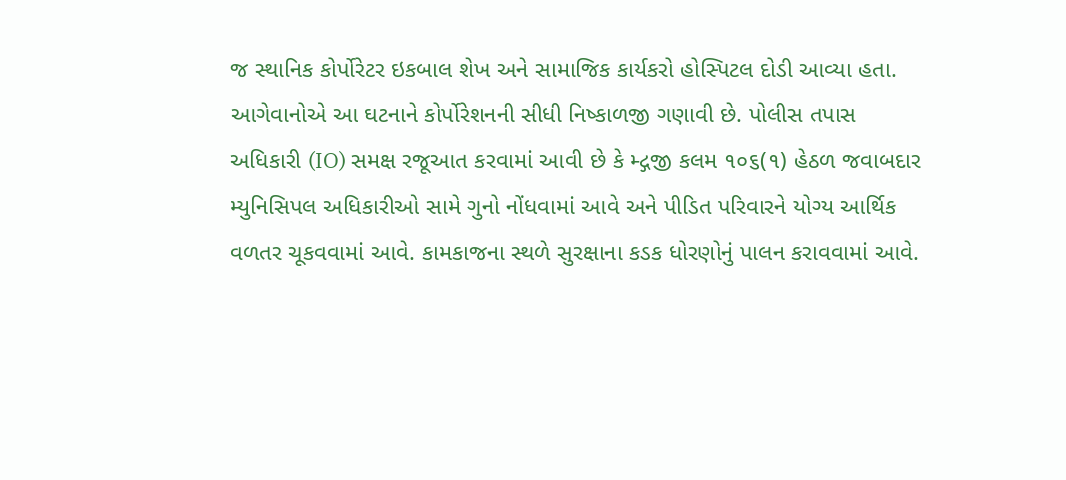જ સ્થાનિક કોર્પોરેટર ઇકબાલ શેખ અને સામાજિક કાર્યકરો હોસ્પિટલ દોડી આવ્યા હતા. આગેવાનોએ આ ઘટનાને કોર્પોરેશનની સીધી નિષ્કાળજી ગણાવી છે. પોલીસ તપાસ અધિકારી (IO) સમક્ષ રજૂઆત કરવામાં આવી છે કે મ્દ્ગજી કલમ ૧૦૬(૧) હેઠળ જવાબદાર મ્યુનિસિપલ અધિકારીઓ સામે ગુનો નોંધવામાં આવે અને પીડિત પરિવારને યોગ્ય આર્થિક વળતર ચૂકવવામાં આવે. કામકાજના સ્થળે સુરક્ષાના કડક ધોરણોનું પાલન કરાવવામાં આવે.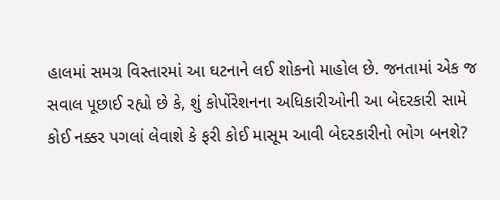હાલમાં સમગ્ર વિસ્તારમાં આ ઘટનાને લઈ શોકનો માહોલ છે. જનતામાં એક જ સવાલ પૂછાઈ રહ્યો છે કે, શું કોર્પોરેશનના અધિકારીઓની આ બેદરકારી સામે કોઈ નક્કર પગલાં લેવાશે કે ફરી કોઈ માસૂમ આવી બેદરકારીનો ભોગ બનશે?